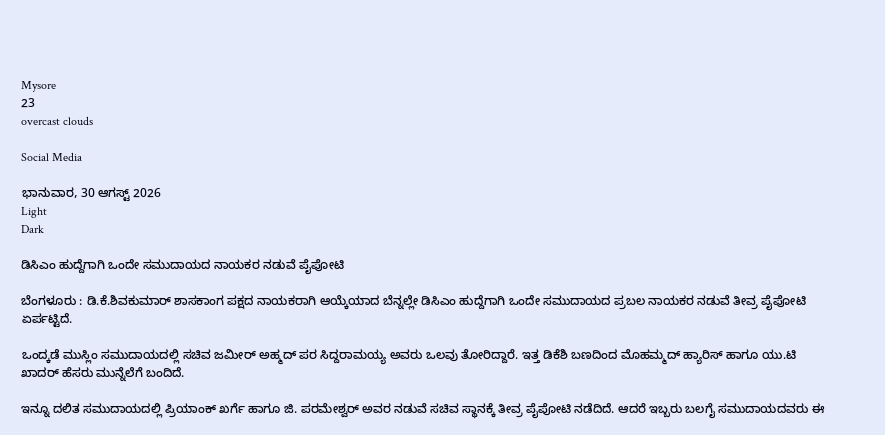Mysore
23
overcast clouds

Social Media

ಭಾನುವಾರ, 30 ಆಗಸ್ಟ್ 2026
Light
Dark

ಡಿಸಿಎಂ ಹುದ್ದೆಗಾಗಿ ಒಂದೇ ಸಮುದಾಯದ ನಾಯಕರ ನಡುವೆ ಪೈಪೋಟಿ

ಬೆಂಗಳೂರು : ಡಿ.ಕೆ.ಶಿವಕುಮಾರ್‌ ಶಾಸಕಾಂಗ ಪಕ್ಷದ ನಾಯಕರಾಗಿ ಆಯ್ಕೆಯಾದ ಬೆನ್ನಲ್ಲೇ ಡಿಸಿಎಂ ಹುದ್ದೆಗಾಗಿ ಒಂದೇ ಸಮುದಾಯದ ಪ್ರಬಲ ನಾಯಕರ ನಡುವೆ ತೀವ್ರ ಪೈಪೋಟಿ ಏರ್ಪಟ್ಟಿದೆ.

ಒಂದ್ಕಡೆ ಮುಸ್ಲಿಂ ಸಮುದಾಯದಲ್ಲಿ ಸಚಿವ ಜಮೀರ್‌ ಅಹ್ಮದ್‌ ಪರ ಸಿದ್ದರಾಮಯ್ಯ ಅವರು ಒಲವು ತೋರಿದ್ದಾರೆ. ಇತ್ತ ಡಿಕೆಶಿ ಬಣದಿಂದ ಮೊಹಮ್ಮದ್‌ ಹ್ಯಾರಿಸ್‌ ಹಾಗೂ ಯು.ಟಿ ಖಾದರ್‌ ಹೆಸರು ಮುನ್ನೆಲೆಗೆ ಬಂದಿದೆ.

ಇನ್ನೂ ದಲಿತ ಸಮುದಾಯದಲ್ಲಿ ಪ್ರಿಯಾಂಕ್‌ ಖರ್ಗೆ ಹಾಗೂ ಜಿ. ಪರಮೇಶ್ವರ್‌ ಅವರ ನಡುವೆ ಸಚಿವ ಸ್ಥಾನಕ್ಕೆ ತೀವ್ರ ಪೈಪೋಟಿ ನಡೆದಿದೆ. ಆದರೆ ಇಬ್ಬರು ಬಲ‌ಗೈ ಸಮುದಾಯದವರು ಈ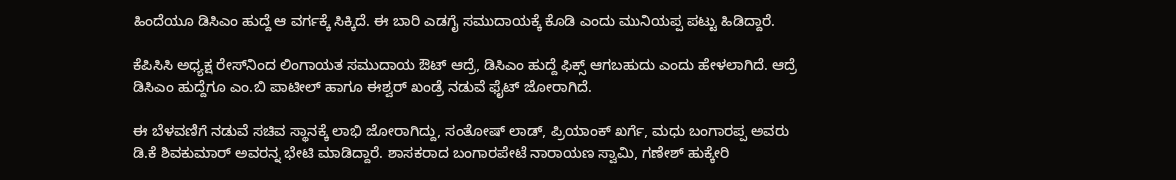ಹಿಂದೆಯೂ ಡಿಸಿಎಂ ಹುದ್ದೆ ಆ ವರ್ಗಕ್ಕೆ ಸಿಕ್ಕಿದೆ. ಈ ಬಾರಿ ಎಡಗೈ ಸಮುದಾಯಕ್ಕೆ ಕೊಡಿ‌ ಎಂದು ಮುನಿಯಪ್ಪ ಪಟ್ಟು ಹಿಡಿದ್ದಾರೆ.

ಕೆಪಿಸಿಸಿ ಅಧ್ಯಕ್ಷ ರೇಸ್‌ನಿಂದ ಲಿಂಗಾಯತ ಸಮುದಾಯ ಔಟ್ ಆದ್ರೆ, ಡಿಸಿಎಂ ಹುದ್ದೆ ಫಿಕ್ಸ್‌ ಆಗಬಹುದು ಎಂದು ಹೇಳಲಾಗಿದೆ. ಆದ್ರೆ ಡಿಸಿಎಂ ಹುದ್ದೆಗೂ ಎಂ.ಬಿ ಪಾಟೀಲ್‌ ಹಾಗೂ ಈಶ್ವರ್‌ ಖಂಡ್ರೆ ನಡುವೆ ಫೈಟ್‌ ಜೋರಾಗಿದೆ.

ಈ ಬೆಳವಣಿಗೆ ನಡುವೆ ಸಚಿವ ಸ್ಥಾನಕ್ಕೆ ಲಾಭಿ ಜೋರಾಗಿದ್ದು, ಸಂತೋಷ್‌ ಲಾಡ್, ಪ್ರಿಯಾಂಕ್‌ ಖರ್ಗೆ, ಮಧು ಬಂಗಾರಪ್ಪ ಅವರು ಡಿ.ಕೆ ಶಿವಕುಮಾರ್ ಅವರನ್ನ ಭೇಟಿ ಮಾಡಿದ್ದಾರೆ. ಶಾಸಕರಾದ ಬಂಗಾರಪೇಟೆ ನಾರಾಯಣ ಸ್ವಾಮಿ, ಗಣೇಶ್ ಹುಕ್ಕೇರಿ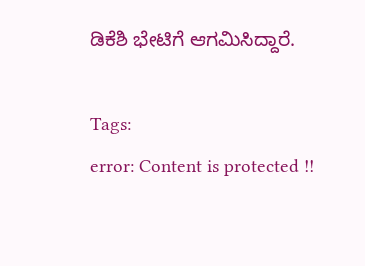ಡಿಕೆಶಿ ಭೇಟಿಗೆ ಆಗಮಿಸಿದ್ದಾರೆ.

Tags:
error: Content is protected !!